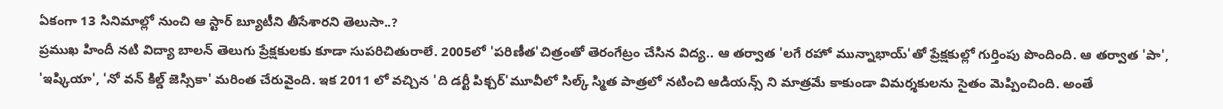ఏకంగా 13 సినిమాల్లో నుంచి ఆ స్టార్ బ్యూటీని తీసేశారని తెలుసా..?
ప్రముఖ హిందీ నటి విద్యా బాలన్ తెలుగు ప్రేక్షకులకు కూడా సుపరిచితురాలే. 2005లో 'పరిణీత'చిత్రంతో తెరంగేట్రం చేసిన విద్య.. ఆ తర్వాత 'లగే రహో మున్నాభాయ్'తో ప్రేక్షకుల్లో గుర్తింపు పొందింది. ఆ తర్వాత 'పా', 'ఇష్కియా', 'నో వన్ కిల్డ్ జెస్సికా' మరింత చేరువైంది. ఇక 2011 లో వచ్చిన 'ది డర్టీ పిక్చర్'మూవీలో సిల్క్ స్మిత పాత్రలో నటించి ఆడియన్స్ ని మాత్రమే కాకుండా విమర్శకులను సైతం మెప్పించింది. అంతే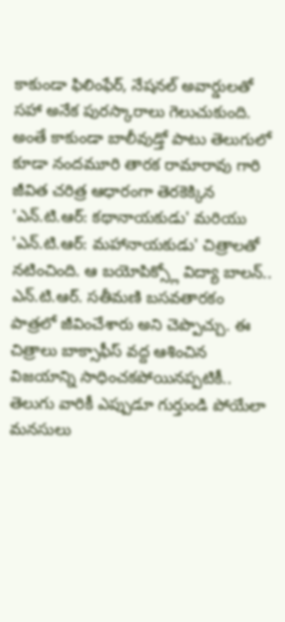కాకుండా ఫిలింఫేర్, నేషనల్ అవార్డులతో సహా అనేక పురస్కారాలు గెలుచుకుంది.
అంతే కాకుండా బాలీవుడ్తో పాటు తెలుగులో కూడా నందమూరి తారక రామారావు గారి జీవిత చరిత్ర ఆధారంగా తెరకెక్కిన 'ఎన్.టి.ఆర్: కథానాయకుడు' మరియు 'ఎన్.టి.ఆర్: మహానాయకుడు' చిత్రాలతో నటించింది. ఆ బయోపిక్స్లో విద్యా బాలన్.. ఎన్.టి.ఆర్. సతీమణి బసవతారకం పాత్రలో జీవించేశారు అని చెప్పొచ్చు. ఈ చిత్రాలు బాక్సాఫీస్ వద్ద ఆశించిన విజయాన్ని సాధించకపోయినప్పటికీ.. తెలుగు వారికీ ఎప్పుడూ గుర్తుండి పోయేలా మనసులు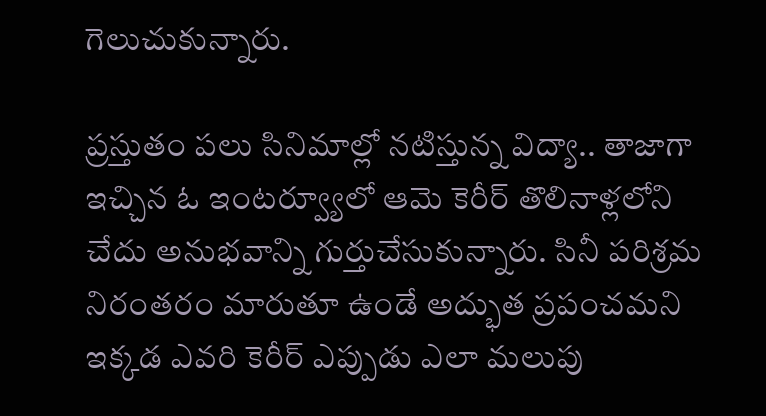గెలుచుకున్నారు.

ప్రస్తుతం పలు సినిమాల్లో నటిస్తున్న విద్యా.. తాజాగా ఇచ్చిన ఓ ఇంటర్వ్యూలో ఆమె కెరీర్ తొలినాళ్లలోని చేదు అనుభవాన్ని గుర్తుచేసుకున్నారు. సినీ పరిశ్రమ నిరంతరం మారుతూ ఉండే అద్భుత ప్రపంచమని ఇక్కడ ఎవరి కెరీర్ ఎప్పుడు ఎలా మలుపు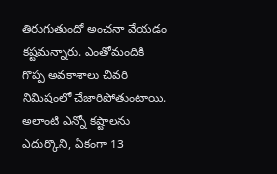తిరుగుతుందో అంచనా వేయడం కష్టమన్నారు. ఎంతోమందికి గొప్ప అవకాశాలు చివరి నిమిషంలో చేజారిపోతుంటాయి. అలాంటి ఎన్నో కష్టాలను ఎదుర్కొని, ఏకంగా 13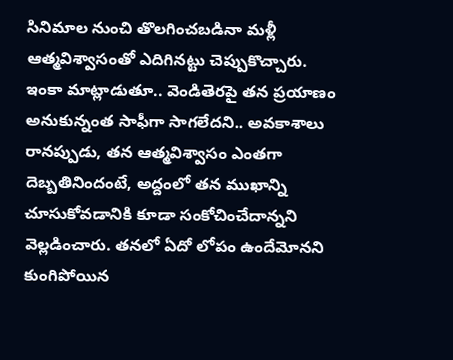సినిమాల నుంచి తొలగించబడినా మళ్లీ ఆత్మవిశ్వాసంతో ఎదిగినట్టు చెప్పుకొచ్చారు.
ఇంకా మాట్లాడుతూ.. వెండితెరపై తన ప్రయాణం అనుకున్నంత సాఫీగా సాగలేదని.. అవకాశాలు రానప్పుడు, తన ఆత్మవిశ్వాసం ఎంతగా దెబ్బతినిందంటే, అద్దంలో తన ముఖాన్ని చూసుకోవడానికి కూడా సంకోచించేదాన్నని వెల్లడించారు. తనలో ఏదో లోపం ఉందేమోనని కుంగిపోయిన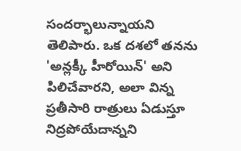సందర్భాలున్నాయని తెలిపారు. ఒక దశలో తనను 'అన్లక్కీ హీరోయిన్' అని పిలిచేవారని, అలా విన్న ప్రతీసారి రాత్రులు ఏడుస్తూ నిద్రపోయేదాన్నని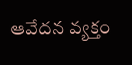ఆవేదన వ్యక్తం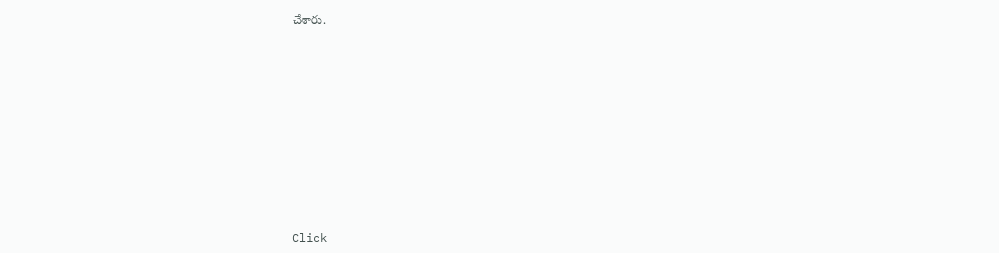చేశారు.













Click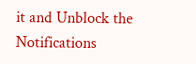it and Unblock the Notifications